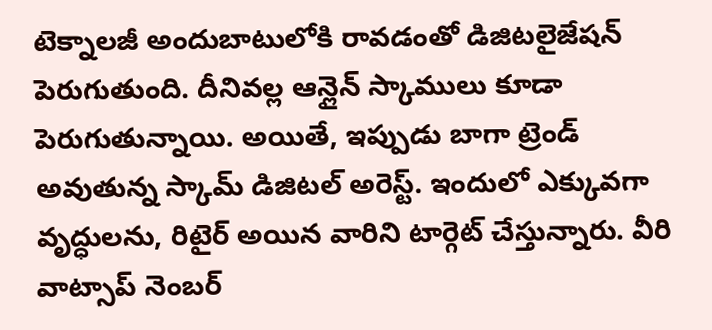టెక్నాలజీ అందుబాటులోకి రావడంతో డిజిటలైజేషన్ పెరుగుతుంది. దీనివల్ల ఆన్లైన్ స్కాములు కూడా పెరుగుతున్నాయి. అయితే, ఇప్పుడు బాగా ట్రెండ్ అవుతున్న స్కామ్ డిజిటల్ అరెస్ట్. ఇందులో ఎక్కువగా వృద్ధులను, రిటైర్ అయిన వారిని టార్గెట్ చేస్తున్నారు. వీరి వాట్సాప్ నెంబర్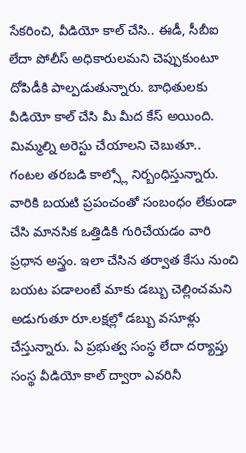సేకరించి, వీడియో కాల్ చేసి.. ఈడీ, సీబీఐ లేదా పోలీస్ అధికారులమని చెప్పుకుంటూ దోపిడీకి పాల్పడుతున్నారు. బాధితులకు వీడియో కాల్ చేసి మీ మీద కేస్ అయింది.
మిమ్మల్ని అరెస్టు చేయాలని చెబుతూ.. గంటల తరబడి కాల్స్లో నిర్బంధిస్తున్నారు. వారికి బయటి ప్రపంచంతో సంబంధం లేకుండా చేసి మానసిక ఒత్తిడికి గురిచేయడం వారి ప్రధాన అస్త్రం. ఇలా చేసిన తర్వాత కేసు నుంచి బయట పడాలంటే మాకు డబ్బు చెల్లించమని అడుగుతూ రూ.లక్షల్లో డబ్బు వసూళ్లు చేస్తున్నారు. ఏ ప్రభుత్వ సంస్థ లేదా దర్యాప్తు సంస్థ వీడియో కాల్ ద్వారా ఎవరినీ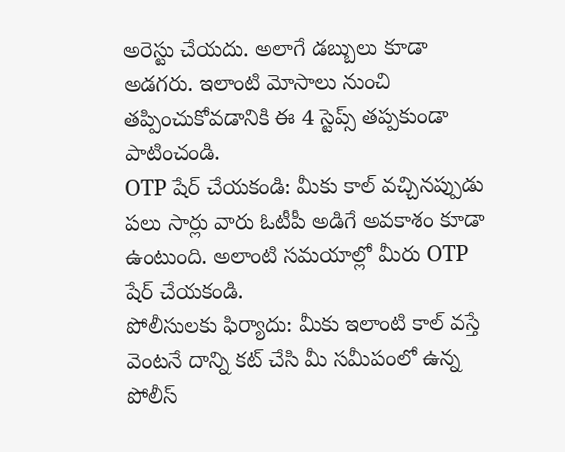అరెస్టు చేయదు. అలాగే డబ్బులు కూడా అడగరు. ఇలాంటి మోసాలు నుంచి తప్పించుకోవడానికి ఈ 4 స్టెప్స్ తప్పకుండా పాటించండి.
OTP షేర్ చేయకండి: మీకు కాల్ వచ్చినప్పుడు పలు సార్లు వారు ఓటీపీ అడిగే అవకాశం కూడా ఉంటుంది. అలాంటి సమయాల్లో మీరు OTP షేర్ చేయకండి.
పోలీసులకు ఫిర్యాదు: మీకు ఇలాంటి కాల్ వస్తే వెంటనే దాన్ని కట్ చేసి మీ సమీపంలో ఉన్న పోలీస్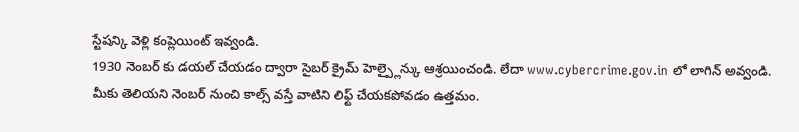స్టేషన్కి వెళ్లి కంప్లెయింట్ ఇవ్వండి.
1930 నెంబర్ కు డయల్ చేయడం ద్వారా సైబర్ క్రైమ్ హెల్ప్లైన్కు ఆశ్రయించండి. లేదా www.cybercrime.gov.in లో లాగిన్ అవ్వండి.
మీకు తెలియని నెంబర్ నుంచి కాల్స్ వస్తే వాటిని లిఫ్ట్ చేయకపోవడం ఉత్తమం.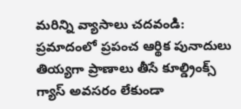మరిన్ని వ్యాసాలు చదవండి:
ప్రమాదంలో ప్రపంచ ఆర్థిక పునాదులు
తియ్యగా ప్రాణాలు తీసే కూల్డ్రింక్స్
గ్యాస్ అవసరం లేకుండా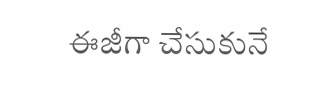ఈజీగా చేసుకునే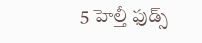5 హెల్తీ ఫుడ్స్